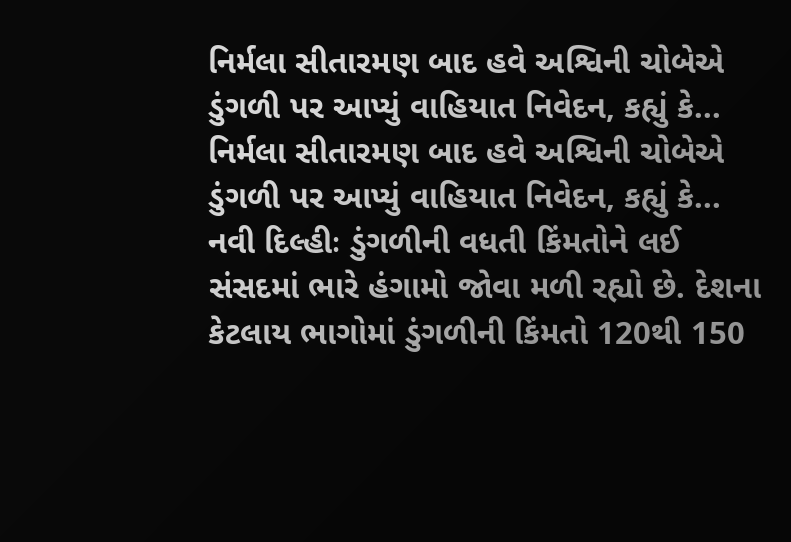નિર્મલા સીતારમણ બાદ હવે અશ્વિની ચોબેએ ડુંગળી પર આપ્યું વાહિયાત નિવેદન, કહ્યું કે...
નિર્મલા સીતારમણ બાદ હવે અશ્વિની ચોબેએ ડુંગળી પર આપ્યું વાહિયાત નિવેદન, કહ્યું કે...
નવી દિલ્હીઃ ડુંગળીની વધતી કિંમતોને લઈ સંસદમાં ભારે હંગામો જોવા મળી રહ્યો છે. દેશના કેટલાય ભાગોમાં ડુંગળીની કિંમતો 120થી 150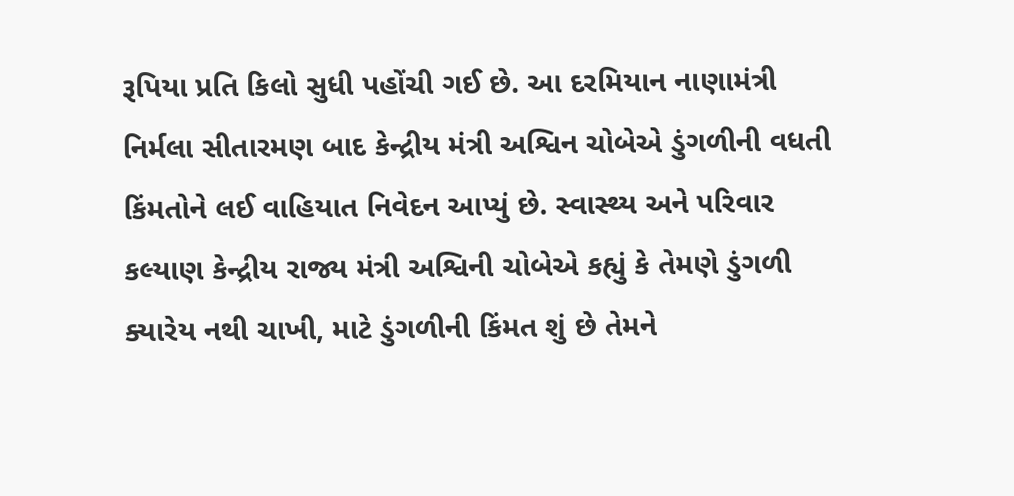રૂપિયા પ્રતિ કિલો સુધી પહોંચી ગઈ છે. આ દરમિયાન નાણામંત્રી નિર્મલા સીતારમણ બાદ કેન્દ્રીય મંત્રી અશ્વિન ચોબેએ ડુંગળીની વધતી કિંમતોને લઈ વાહિયાત નિવેદન આપ્યું છે. સ્વાસ્થ્ય અને પરિવાર કલ્યાણ કેન્દ્રીય રાજ્ય મંત્રી અશ્વિની ચોબેએ કહ્યું કે તેમણે ડુંગળી ક્યારેય નથી ચાખી, માટે ડુંગળીની કિંમત શું છે તેમને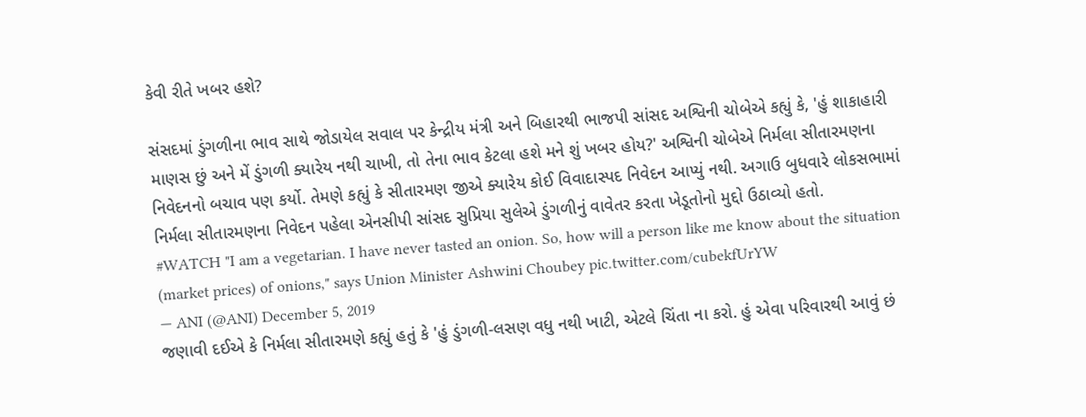કેવી રીતે ખબર હશે?

સંસદમાં ડુંગળીના ભાવ સાથે જોડાયેલ સવાલ પર કેન્દ્રીય મંત્રી અને બિહારથી ભાજપી સાંસદ અશ્વિની ચોબેએ કહ્યું કે, 'હું શાકાહારી માણસ છું અને મેં ડુંગળી ક્યારેય નથી ચાખી, તો તેના ભાવ કેટલા હશે મને શું ખબર હોય?' અશ્વિની ચોબેએ નિર્મલા સીતારમણના નિવેદનનો બચાવ પણ કર્યો. તેમણે કહ્યું કે સીતારમણ જીએ ક્યારેય કોઈ વિવાદાસ્પદ નિવેદન આપ્યું નથી. અગાઉ બુધવારે લોકસભામાં નિર્મલા સીતારમણના નિવેદન પહેલા એનસીપી સાંસદ સુપ્રિયા સુલેએ ડુંગળીનું વાવેતર કરતા ખેડૂતોનો મુદ્દો ઉઠાવ્યો હતો.
#WATCH "I am a vegetarian. I have never tasted an onion. So, how will a person like me know about the situation (market prices) of onions," says Union Minister Ashwini Choubey pic.twitter.com/cubekfUrYW
— ANI (@ANI) December 5, 2019
જણાવી દઈએ કે નિર્મલા સીતારમણે કહ્યું હતું કે 'હું ડુંગળી-લસણ વધુ નથી ખાટી, એટલે ચિંતા ના કરો. હું એવા પરિવારથી આવું છં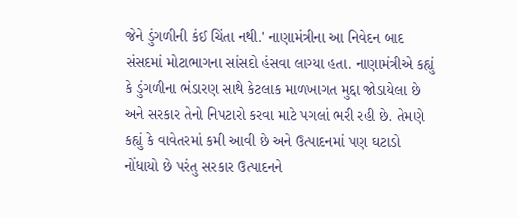જેને ડુંગળીની કંઈ ચિંતા નથી.' નાણામંત્રીના આ નિવેદન બાદ સંસદમાં મોટાભાગના સાંસદો હંસવા લાગ્યા હતા. નાણામંત્રીએ કહ્યું કે ડુંગળીના ભંડારણ સાથે કેટલાક માળખાગત મુદ્દા જોડાયેલા છે અને સરકાર તેનો નિપટારો કરવા માટે પગલાં ભરી રહી છે. તેમણે કહ્યું કે વાવેતરમાં કમી આવી છે અને ઉત્પાદનમાં પણ ઘટાડો નોંધાયો છે પરંતુ સરકાર ઉત્પાદનને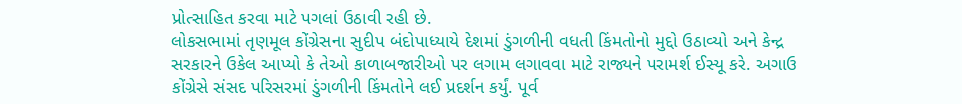પ્રોત્સાહિત કરવા માટે પગલાં ઉઠાવી રહી છે.
લોકસભામાં તૃણમૂલ કોંગ્રેસના સુદીપ બંદોપાધ્યાયે દેશમાં ડુંગળીની વધતી કિંમતોનો મુદ્દો ઉઠાવ્યો અને કેન્દ્ર સરકારને ઉકેલ આપ્યો કે તેઓ કાળાબજારીઓ પર લગામ લગાવવા માટે રાજ્યને પરામર્શ ઈસ્યૂ કરે. અગાઉ કોંગ્રેસે સંસદ પરિસરમાં ડુંગળીની કિંમતોને લઈ પ્રદર્શન કર્યું. પૂર્વ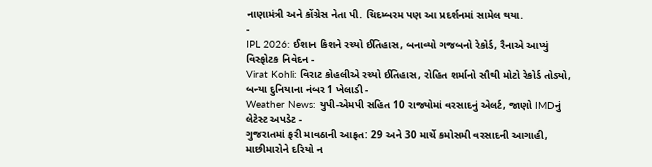નાણામંત્રી અને કોંગ્રેસ નેતા પી. ચિદમ્બરમ પણ આ પ્રદર્શનમાં સામેલ થયા.
-
IPL 2026: ઈશાન કિશને રચ્યો ઈતિહાસ, બનાવ્યો ગજબનો રેકોર્ડ, રૈનાએ આપ્યું વિસ્ફોટક નિવેદન -
Virat Kohli: વિરાટ કોહલીએ રચ્યો ઈતિહાસ, રોહિત શર્માનો સૌથી મોટો રેકોર્ડ તોડ્યો, બન્યા દુનિયાના નંબર 1 ખેલાડી -
Weather News: યુપી-એમપી સહિત 10 રાજ્યોમાં વરસાદનું એલર્ટ, જાણો IMDનું લેટેસ્ટ અપડેટ -
ગુજરાતમાં ફરી માવઠાની આફત: 29 અને 30 માર્ચે કમોસમી વરસાદની આગાહી, માછીમારોને દરિયો ન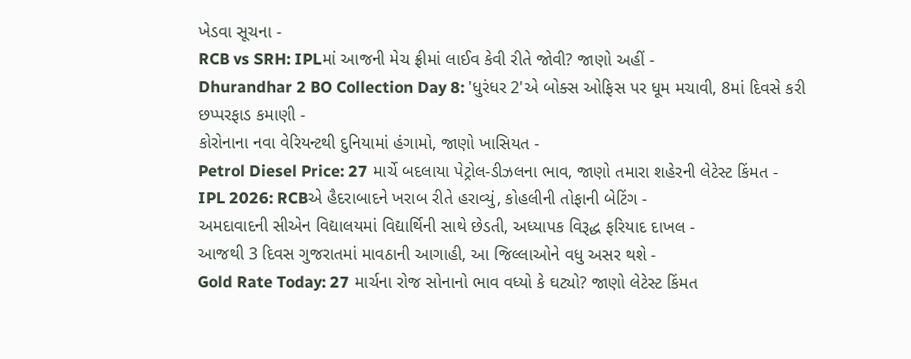ખેડવા સૂચના -
RCB vs SRH: IPLમાં આજની મેચ ફ્રીમાં લાઈવ કેવી રીતે જોવી? જાણો અહીં -
Dhurandhar 2 BO Collection Day 8: 'ધુરંધર 2'એ બોક્સ ઓફિસ પર ધૂમ મચાવી, 8માં દિવસે કરી છપ્પરફાડ કમાણી -
કોરોનાના નવા વેરિયન્ટથી દુનિયામાં હંગામો, જાણો ખાસિયત -
Petrol Diesel Price: 27 માર્ચે બદલાયા પેટ્રોલ-ડીઝલના ભાવ, જાણો તમારા શહેરની લેટેસ્ટ કિંમત -
IPL 2026: RCBએ હૈદરાબાદને ખરાબ રીતે હરાવ્યું, કોહલીની તોફાની બેટિંગ -
અમદાવાદની સીએન વિદ્યાલયમાં વિદ્યાર્થિની સાથે છેડતી, અધ્યાપક વિરૂદ્ધ ફરિયાદ દાખલ -
આજથી 3 દિવસ ગુજરાતમાં માવઠાની આગાહી, આ જિલ્લાઓને વધુ અસર થશે -
Gold Rate Today: 27 માર્ચના રોજ સોનાનો ભાવ વધ્યો કે ઘટ્યો? જાણો લેટેસ્ટ કિંમત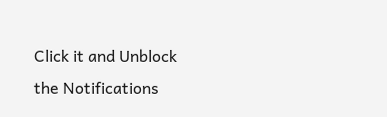Click it and Unblock the Notifications